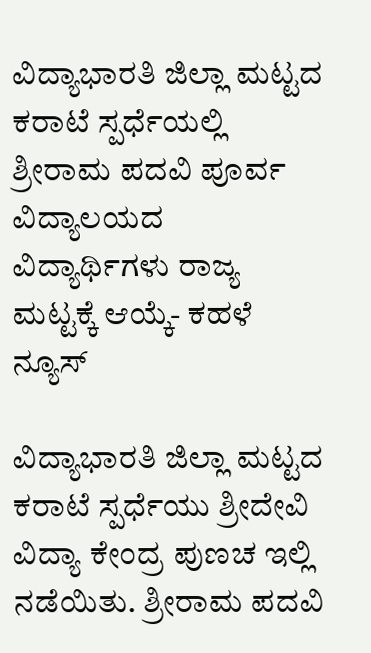ವಿದ್ಯಾಭಾರತಿ ಜಿಲ್ಲಾ ಮಟ್ಟದ ಕರಾಟೆ ಸ್ಪರ್ಧೆಯಲ್ಲಿ ಶ್ರೀರಾಮ ಪದವಿ ಪೂರ್ವ ವಿದ್ಯಾಲಯದ ವಿದ್ಯಾರ್ಥಿಗಳು ರಾಜ್ಯ ಮಟ್ಟಕ್ಕೆ ಆಯ್ಕೆ- ಕಹಳೆ ನ್ಯೂಸ್

ವಿದ್ಯಾಭಾರತಿ ಜಿಲ್ಲಾ ಮಟ್ಟದ ಕರಾಟೆ ಸ್ಪರ್ಧೆಯು ಶ್ರೀದೇವಿ ವಿದ್ಯಾ ಕೇಂದ್ರ ಪುಣಚ ಇಲ್ಲಿ ನಡೆಯಿತು. ಶ್ರೀರಾಮ ಪದವಿ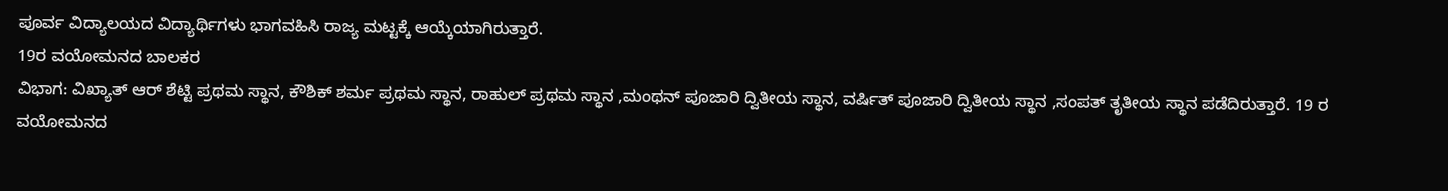ಪೂರ್ವ ವಿದ್ಯಾಲಯದ ವಿದ್ಯಾರ್ಥಿಗಳು ಭಾಗವಹಿಸಿ ರಾಜ್ಯ ಮಟ್ಟಕ್ಕೆ ಆಯ್ಕೆಯಾಗಿರುತ್ತಾರೆ.
19ರ ವಯೋಮನದ ಬಾಲಕರ
ವಿಭಾಗ: ವಿಖ್ಯಾತ್ ಆರ್ ಶೆಟ್ಟಿ ಪ್ರಥಮ ಸ್ಥಾನ, ಕೌಶಿಕ್ ಶರ್ಮ ಪ್ರಥಮ ಸ್ಥಾನ, ರಾಹುಲ್ ಪ್ರಥಮ ಸ್ಥಾನ ,ಮಂಥನ್ ಪೂಜಾರಿ ದ್ವಿತೀಯ ಸ್ಥಾನ, ವರ್ಷಿತ್ ಪೂಜಾರಿ ದ್ವಿತೀಯ ಸ್ಥಾನ ,ಸಂಪತ್ ತೃತೀಯ ಸ್ಥಾನ ಪಡೆದಿರುತ್ತಾರೆ. 19 ರ ವಯೋಮನದ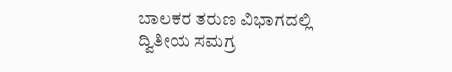ಬಾಲಕರ ತರುಣ ವಿಭಾಗದಲ್ಲಿ ದ್ವಿತೀಯ ಸಮಗ್ರ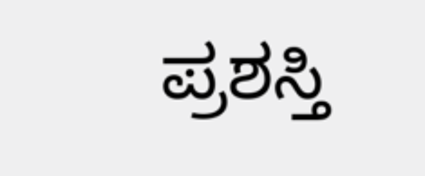ಪ್ರಶಸ್ತಿ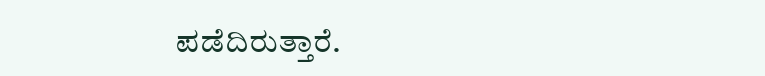ಪಡೆದಿರುತ್ತಾರೆ.